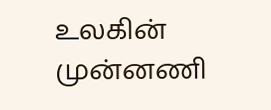உலகின் முன்னணி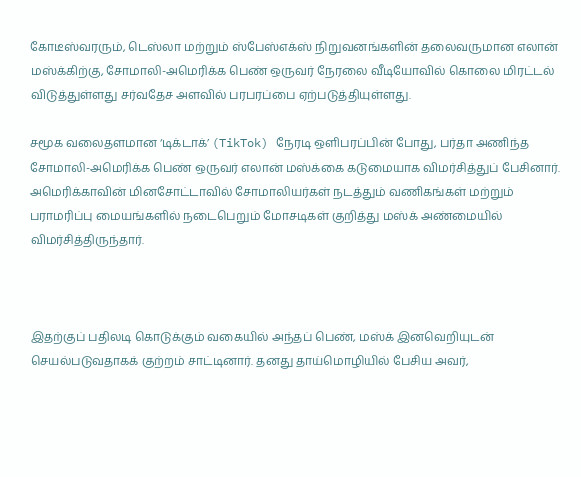கோடீஸ்வரரும், டெஸ்லா மற்றும் ஸ்பேஸ்எக்ஸ் நிறுவனங்களின் தலைவருமான எலான் மஸ்க்கிற்கு, சோமாலி-அமெரிக்க பெண் ஒருவர் நேரலை வீடியோவில் கொலை மிரட்டல் விடுத்துள்ளது சர்வதேச அளவில் பரபரப்பை ஏற்படுத்தியுள்ளது.

சமூக வலைதளமான ‘டிக்டாக்’ (TikTok) நேரடி ஒளிபரப்பின் போது, பர்தா அணிந்த சோமாலி-அமெரிக்க பெண் ஒருவர் எலான் மஸ்க்கை கடுமையாக விமர்சித்துப் பேசினார். அமெரிக்காவின் மினசோட்டாவில் சோமாலியர்கள் நடத்தும் வணிகங்கள் மற்றும் பராமரிப்பு மையங்களில் நடைபெறும் மோசடிகள் குறித்து மஸ்க் அண்மையில் விமர்சித்திருந்தார்.



இதற்குப் பதிலடி கொடுக்கும் வகையில் அந்தப் பெண், மஸ்க் இனவெறியுடன் செயல்படுவதாகக் குற்றம் சாட்டினார். தனது தாய்மொழியில் பேசிய அவர்,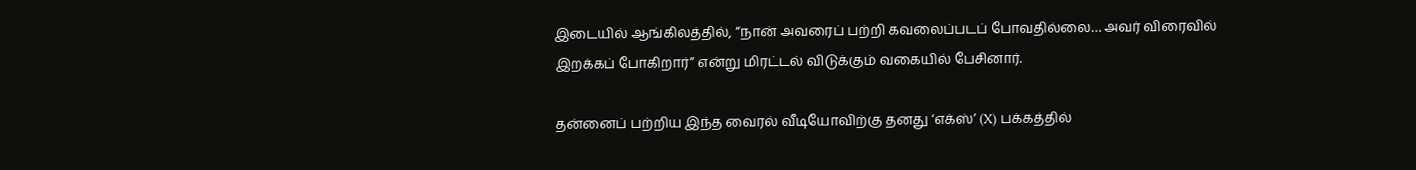இடையில் ஆங்கிலத்தில், “நான் அவரைப் பற்றி கவலைப்படப் போவதில்லை… அவர் விரைவில் இறக்கப் போகிறார்” என்று மிரட்டல் விடுக்கும் வகையில் பேசினார்.

தன்னைப் பற்றிய இந்த வைரல் வீடியோவிற்கு தனது ‘எக்ஸ்’ (X) பக்கத்தில்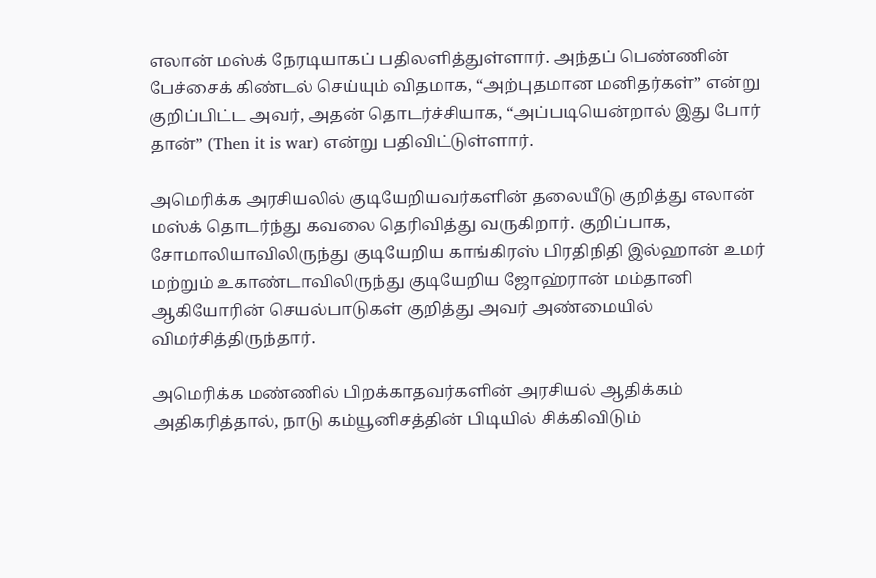எலான் மஸ்க் நேரடியாகப் பதிலளித்துள்ளார். அந்தப் பெண்ணின் பேச்சைக் கிண்டல் செய்யும் விதமாக, “அற்புதமான மனிதர்கள்” என்று குறிப்பிட்ட அவர், அதன் தொடர்ச்சியாக, “அப்படியென்றால் இது போர் தான்” (Then it is war) என்று பதிவிட்டுள்ளார்.

அமெரிக்க அரசியலில் குடியேறியவர்களின் தலையீடு குறித்து எலான் மஸ்க் தொடர்ந்து கவலை தெரிவித்து வருகிறார். குறிப்பாக, சோமாலியாவிலிருந்து குடியேறிய காங்கிரஸ் பிரதிநிதி இல்ஹான் உமர் மற்றும் உகாண்டாவிலிருந்து குடியேறிய ஜோஹ்ரான் மம்தானி ஆகியோரின் செயல்பாடுகள் குறித்து அவர் அண்மையில் விமர்சித்திருந்தார்.

அமெரிக்க மண்ணில் பிறக்காதவர்களின் அரசியல் ஆதிக்கம் அதிகரித்தால், நாடு கம்யூனிசத்தின் பிடியில் சிக்கிவிடும்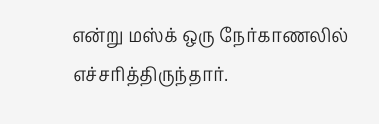என்று மஸ்க் ஒரு நேர்காணலில் எச்சரித்திருந்தார்.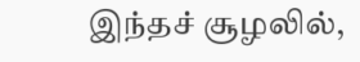இந்தச் சூழலில்,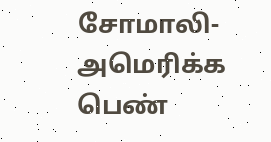சோமாலி-அமெரிக்க பெண்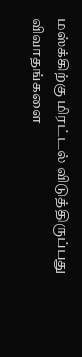மஸ்க்கிற்கு மிரட்டல் விடுத்திருப்பது விவாதங்களை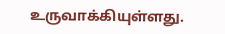உருவாக்கியுள்ளது.